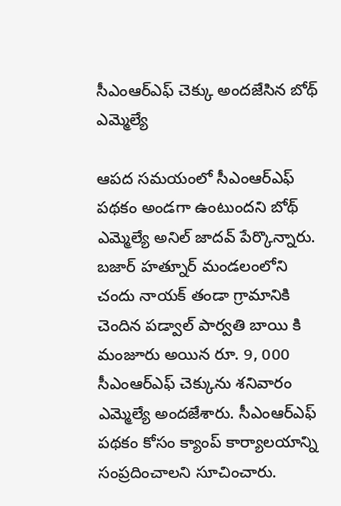సీఎంఆర్ఎఫ్ చెక్కు అందజేసిన బోథ్ ఎమ్మెల్యే

ఆపద సమయంలో సీఎంఆర్ఎఫ్ పథకం అండగా ఉంటుందని బోథ్ ఎమ్మెల్యే అనిల్ జాదవ్ పేర్కొన్నారు. బజార్ హత్నూర్ మండలంలోని చందు నాయక్ తండా గ్రామానికి చెందిన పడ్వాల్ పార్వతి బాయి కి మంజూరు అయిన రూ. 9, 000 సీఎంఆర్ఎఫ్ చెక్కును శనివారం ఎమ్మెల్యే అందజేశారు. సీఎంఆర్ఎఫ్ పథకం కోసం క్యాంప్ కార్యాలయాన్ని సంప్రదించాలని సూచించారు.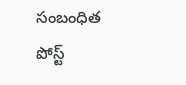సంబంధిత పోస్ట్